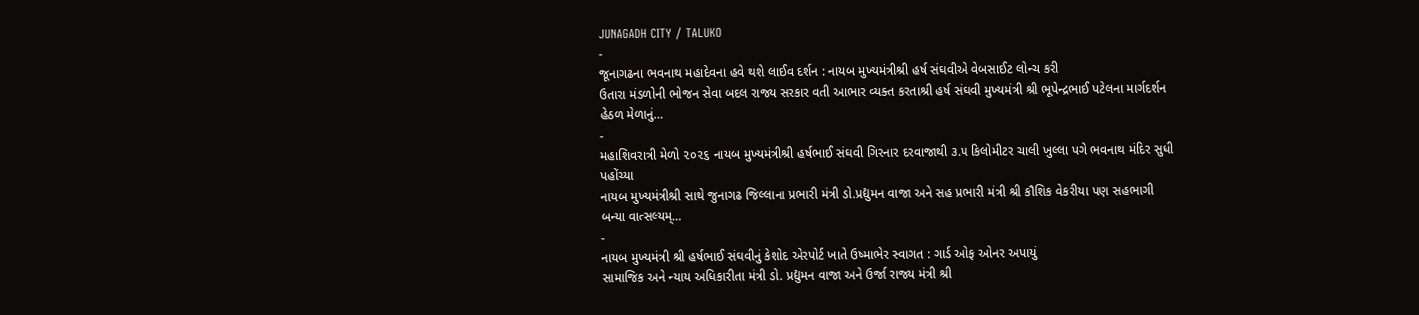JUNAGADH CITY / TALUKO
-
જૂનાગઢના ભવનાથ મહાદેવના હવે થશે લાઈવ દર્શન : નાયબ મુખ્યમંત્રીશ્રી હર્ષ સંઘવીએ વેબસાઈટ લોન્ચ કરી
ઉતારા મંડળોની ભોજન સેવા બદલ રાજ્ય સરકાર વતી આભાર વ્યક્ત કરતાશ્રી હર્ષ સંઘવી મુખ્યમંત્રી શ્રી ભૂપેન્દ્રભાઈ પટેલના માર્ગદર્શન હેઠળ મેળાનું…
-
મહાશિવરાત્રી મેળો ૨૦૨૬ નાયબ મુખ્યમંત્રીશ્રી હર્ષભાઈ સંઘવી ગિરનાર દરવાજાથી ૩.૫ કિલોમીટર ચાલી ખુલ્લા પગે ભવનાથ મંદિર સુધી પહોંચ્યા
નાયબ મુખ્યમંત્રીશ્રી સાથે જુનાગઢ જિલ્લાના પ્રભારી મંત્રી ડો.પ્રદ્યુમન વાજા અને સહ પ્રભારી મંત્રી શ્રી કૌશિક વેકરીયા પણ સહભાગી બન્યા વાત્સલ્યમ્…
-
નાયબ મુખ્યમંત્રી શ્રી હર્ષભાઈ સંઘવીનું કેશોદ એરપોર્ટ ખાતે ઉષ્માભેર સ્વાગત : ગાર્ડ ઓફ ઓનર અપાયું
સામાજિક અને ન્યાય અધિકારીતા મંત્રી ડો. પ્રદ્યુમન વાજા અને ઉર્જા રાજ્ય મંત્રી શ્રી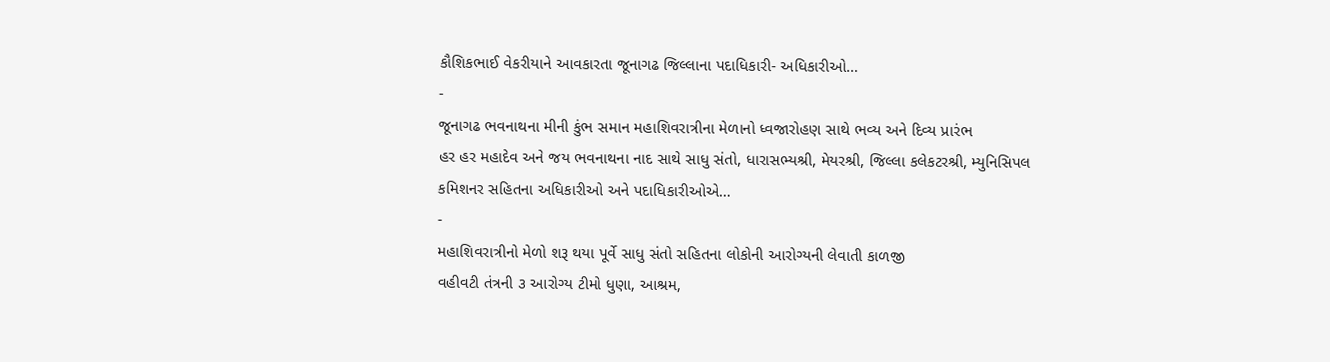કૌશિકભાઈ વેકરીયાને આવકારતા જૂનાગઢ જિલ્લાના પદાધિકારી- અધિકારીઓ…
-
જૂનાગઢ ભવનાથના મીની કુંભ સમાન મહાશિવરાત્રીના મેળાનો ધ્વજારોહણ સાથે ભવ્ય અને દિવ્ય પ્રારંભ
હર હર મહાદેવ અને જય ભવનાથના નાદ સાથે સાધુ સંતો, ધારાસભ્યશ્રી, મેયરશ્રી, જિલ્લા કલેકટરશ્રી, મ્યુનિસિપલ કમિશનર સહિતના અધિકારીઓ અને પદાધિકારીઓએ…
-
મહાશિવરાત્રીનો મેળો શરૂ થયા પૂર્વે સાધુ સંતો સહિતના લોકોની આરોગ્યની લેવાતી કાળજી
વહીવટી તંત્રની ૩ આરોગ્ય ટીમો ધુણા, આશ્રમ,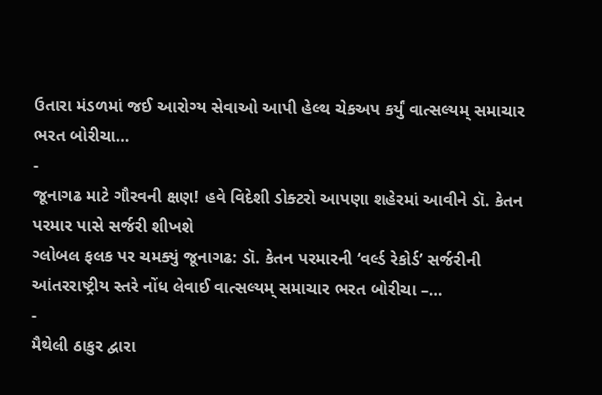ઉતારા મંડળમાં જઈ આરોગ્ય સેવાઓ આપી હેલ્થ ચેકઅપ કર્યું વાત્સલ્યમ્ સમાચાર ભરત બોરીચા…
-
જૂનાગઢ માટે ગૌરવની ક્ષણ! હવે વિદેશી ડોક્ટરો આપણા શહેરમાં આવીને ડૉ. કેતન પરમાર પાસે સર્જરી શીખશે
ગ્લોબલ ફલક પર ચમક્યું જૂનાગઢ: ડૉ. કેતન પરમારની ‘વર્લ્ડ રેકોર્ડ’ સર્જરીની આંતરરાષ્ટ્રીય સ્તરે નોંધ લેવાઈ વાત્સલ્યમ્ સમાચાર ભરત બોરીચા –…
-
મૈથેલી ઠાકુર દ્વારા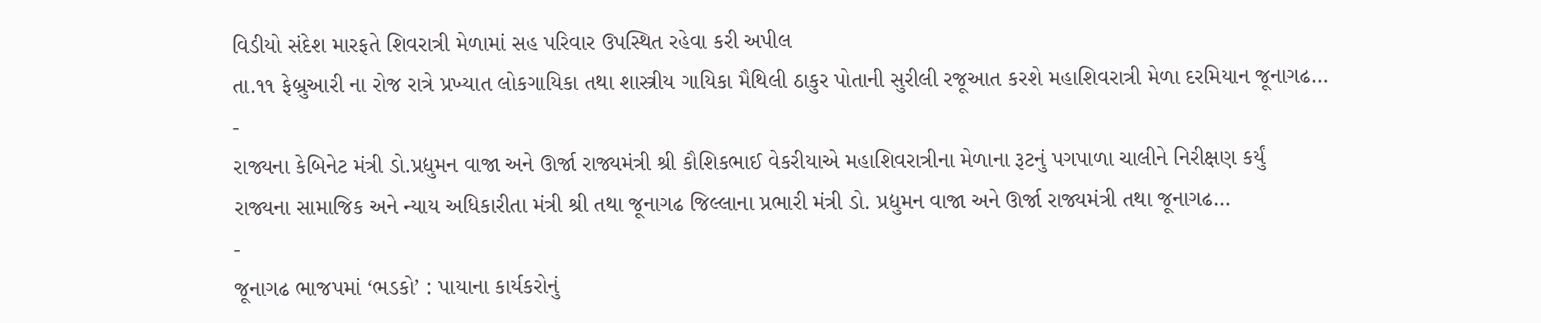વિડીયો સંદેશ મારફતે શિવરાત્રી મેળામાં સહ પરિવાર ઉપસ્થિત રહેવા કરી અપીલ
તા.૧૧ ફેબ્રુઆરી ના રોજ રાત્રે પ્રખ્યાત લોકગાયિકા તથા શાસ્ત્રીય ગાયિકા મૈથિલી ઠાકુર પોતાની સુરીલી રજૂઆત કરશે મહાશિવરાત્રી મેળા દરમિયાન જૂનાગઢ…
-
રાજ્યના કેબિનેટ મંત્રી ડો.પ્રદ્યુમન વાજા અને ઊર્જા રાજ્યમંત્રી શ્રી કૌશિકભાઈ વેકરીયાએ મહાશિવરાત્રીના મેળાના રૂટનું પગપાળા ચાલીને નિરીક્ષણ કર્યું
રાજ્યના સામાજિક અને ન્યાય અધિકારીતા મંત્રી શ્રી તથા જૂનાગઢ જિલ્લાના પ્રભારી મંત્રી ડો. પ્રદ્યુમન વાજા અને ઊર્જા રાજ્યમંત્રી તથા જૂનાગઢ…
-
જૂનાગઢ ભાજપમાં ‘ભડકો’ : પાયાના કાર્યકરોનું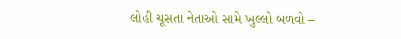લોહી ચૂસતા નેતાઓ સામે ખુલ્લો બળવો –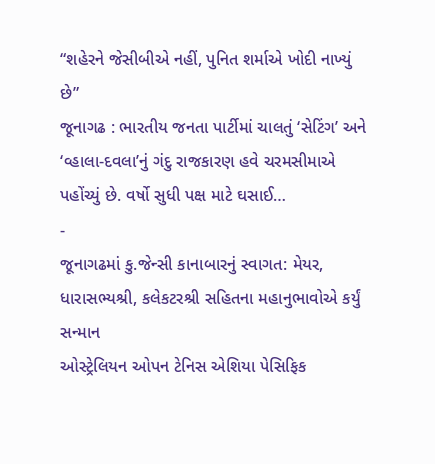“શહેરને જેસીબીએ નહીં, પુનિત શર્માએ ખોદી નાખ્યું છે”
જૂનાગઢ : ભારતીય જનતા પાર્ટીમાં ચાલતું ‘સેટિંગ’ અને ‘વ્હાલા-દવલા’નું ગંદુ રાજકારણ હવે ચરમસીમાએ પહોંચ્યું છે. વર્ષો સુધી પક્ષ માટે ઘસાઈ…
-
જૂનાગઢમાં કુ.જેન્સી કાનાબારનું સ્વાગત: મેયર, ધારાસભ્યશ્રી, કલેકટરશ્રી સહિતના મહાનુભાવોએ કર્યું સન્માન
ઓસ્ટ્રેલિયન ઓપન ટેનિસ એશિયા પેસિફિક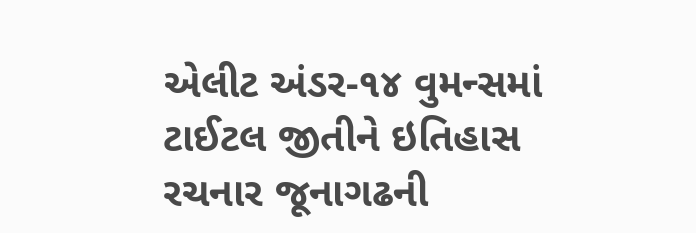એલીટ અંડર-૧૪ વુમન્સમાં ટાઈટલ જીતીને ઇતિહાસ રચનાર જૂનાગઢની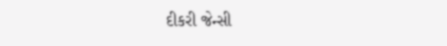દીકરી જેન્સી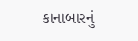કાનાબારનું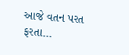આજે વતન પરત ફરતા…